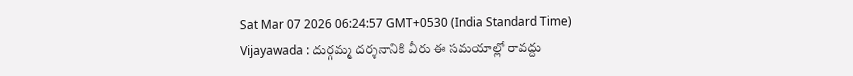Sat Mar 07 2026 06:24:57 GMT+0530 (India Standard Time)
Vijayawada : దుర్గమ్మ దర్శనానికి వీరు ఈ సమయాల్లో రావద్దు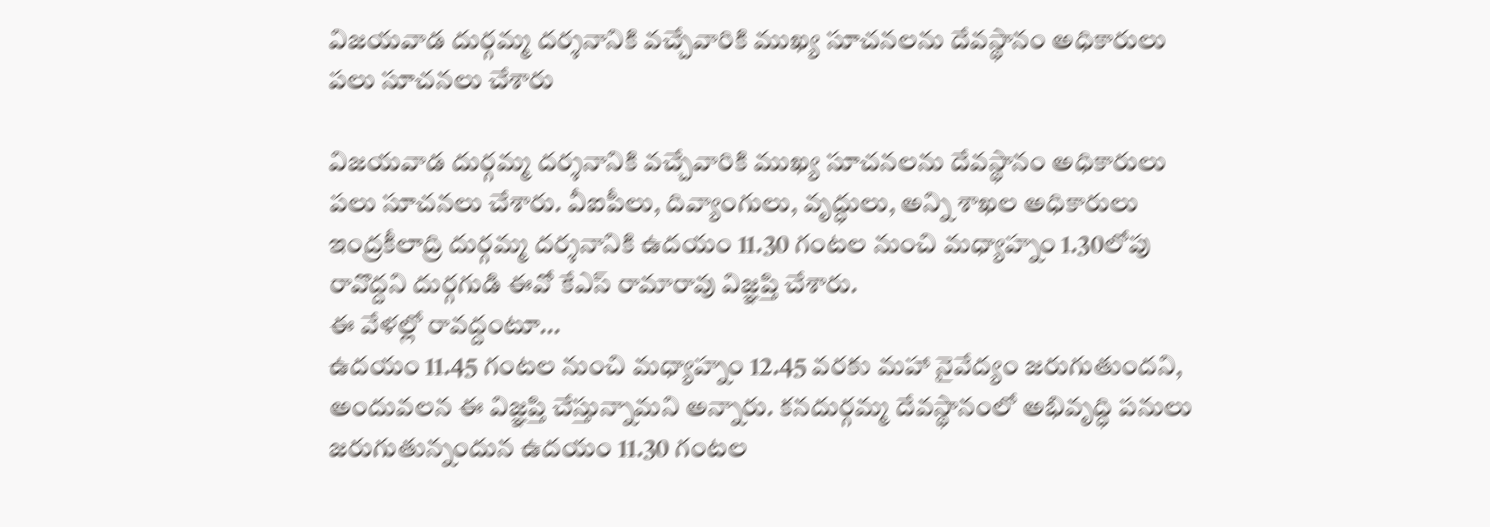విజయవాడ దుర్గమ్మ దర్శనానికి వచ్చేవారికి ముఖ్య సూచనలను దేవస్థానం అధికారులు పలు సూచనలు చేశారు

విజయవాడ దుర్గమ్మ దర్శనానికి వచ్చేవారికి ముఖ్య సూచనలను దేవస్థానం అధికారులు పలు సూచనలు చేశారు. వీఐపీలు, దివ్యాంగులు, వృద్ధులు, అన్ని శాఖల అధికారులు ఇంద్రకీలాద్రి దుర్గమ్మ దర్శనానికి ఉదయం 11.30 గంటల నుంచి మధ్యాహ్నం 1.30లోపు రావొద్దని దుర్గగుడి ఈవో కేఎస్ రామారావు విజ్ఞప్తి చేశారు.
ఈ వేళల్లో రావద్దంటూ...
ఉదయం 11.45 గంటల నుంచి మధ్యాహ్నం 12.45 వరకు మహా నైవేద్యం జరుగుతుందని, అందువలన ఈ విజ్ఞప్తి చేస్తున్నామని అన్నారు. కనదుర్గమ్మ దేవస్థానంలో అభివృద్ధి పనులు జరుగుతున్నందున ఉదయం 11.30 గంటల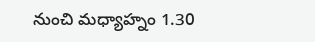నుంచి మధ్యాహ్నం 1.30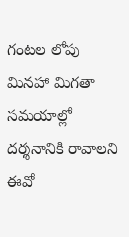గంటల లోపు మినహా మిగతా సమయాల్లో దర్శనానికి రావాలని ఈవో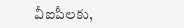వీఐపీలకు,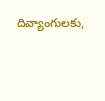దివ్యాంగులకు,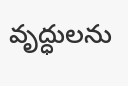వృద్ధులను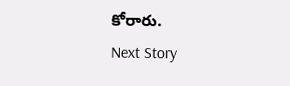కోరారు.
Next Story